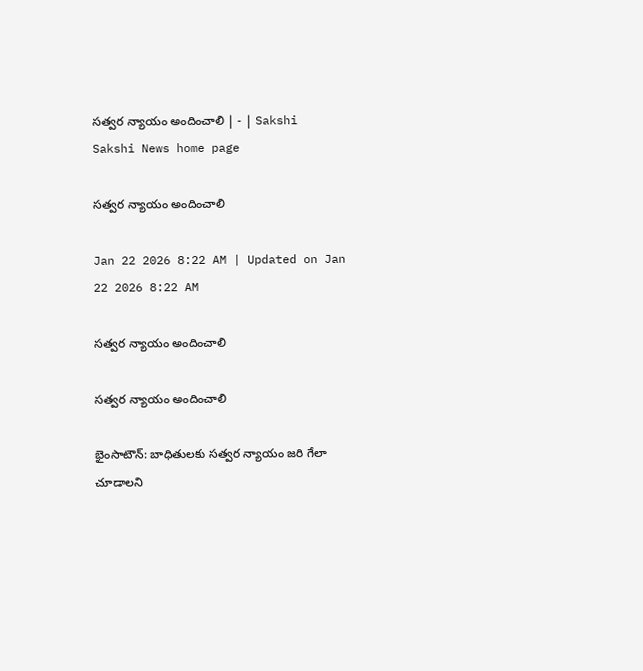సత్వర న్యాయం అందించాలి | - | Sakshi
Sakshi News home page

సత్వర న్యాయం అందించాలి

Jan 22 2026 8:22 AM | Updated on Jan 22 2026 8:22 AM

సత్వర న్యాయం అందించాలి

సత్వర న్యాయం అందించాలి

భైంసాటౌన్‌: బాధితులకు సత్వర న్యాయం జరి గేలా చూడాలని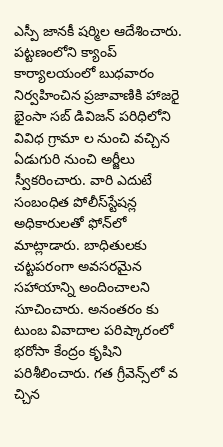ఎస్పీ జానకీ షర్మిల ఆదేశించారు. పట్టణంలోని క్యాంప్‌ కార్యాలయంలో బుధవారం నిర్వహించిన ప్రజావాణికి హాజరై భైంసా సబ్‌ డివిజన్‌ పరిధిలోని వివిధ గ్రామా ల నుంచి వచ్చిన ఏడుగురి నుంచి అర్జీలు స్వీకరించారు. వారి ఎదుటే సంబంధిత పోలీస్‌స్టేషన్ల అధికారులతో ఫోన్‌లో మాట్లాడారు. బాధితులకు చట్టపరంగా అవసరమైన సహాయాన్ని అందించాలని సూచించారు. అనంతరం కు టుంబ వివాదాల పరిష్కారంలో భరోసా కేంద్రం కృషిని పరిశీలించారు. గత గ్రీవెన్స్‌లో వ చ్చిన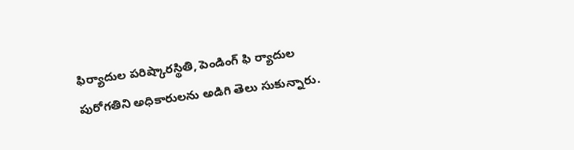ఫిర్యాదుల పరిష్కారస్థితి, పెండింగ్‌ ఫి ర్యాదుల పురోగతిని అధికారులను అడిగి తెలు సుకున్నారు.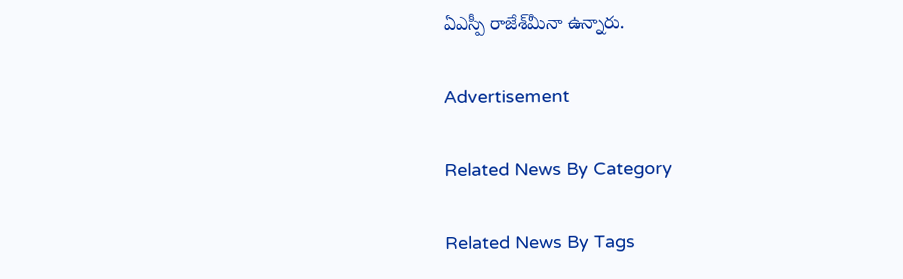ఏఎస్పీ రాజేశ్‌మీనా ఉన్నారు.

Advertisement

Related News By Category

Related News By Tags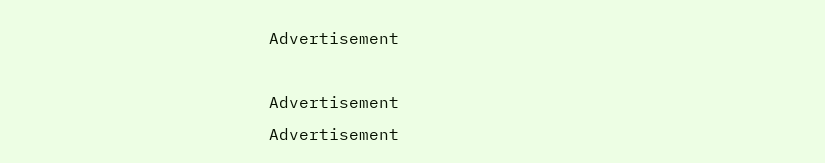Advertisement

Advertisement
Advertisement